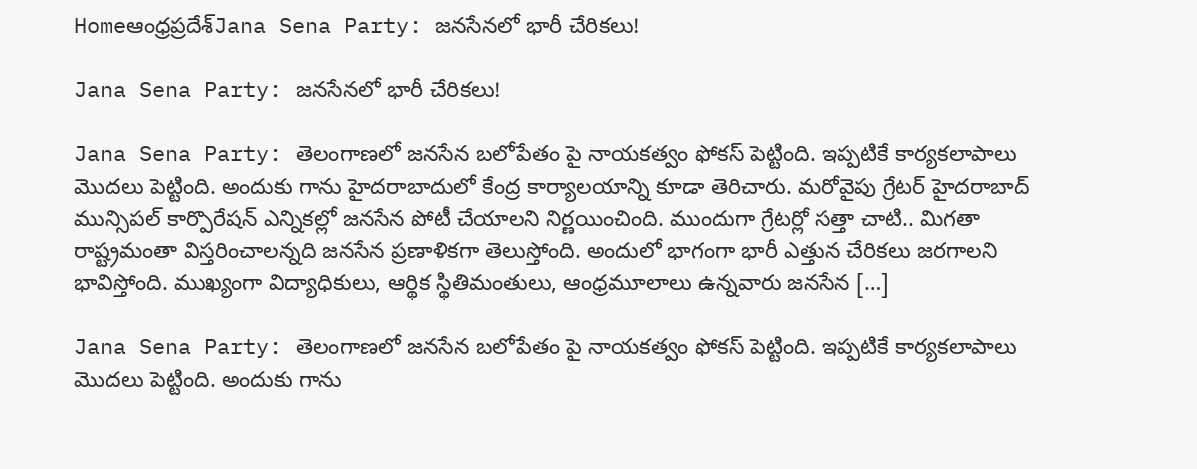Homeఆంధ్రప్రదేశ్‌Jana Sena Party: జనసేనలో భారీ చేరికలు!

Jana Sena Party: జనసేనలో భారీ చేరికలు!

Jana Sena Party: తెలంగాణలో జనసేన బలోపేతం పై నాయకత్వం ఫోకస్ పెట్టింది. ఇప్పటికే కార్యకలాపాలు మొదలు పెట్టింది. అందుకు గాను హైదరాబాదులో కేంద్ర కార్యాలయాన్ని కూడా తెరిచారు. మరోవైపు గ్రేటర్ హైదరాబాద్ మున్సిపల్ కార్పొరేషన్ ఎన్నికల్లో జనసేన పోటీ చేయాలని నిర్ణయించింది. ముందుగా గ్రేటర్లో సత్తా చాటి.. మిగతా రాష్ట్రమంతా విస్తరించాలన్నది జనసేన ప్రణాళికగా తెలుస్తోంది. అందులో భాగంగా భారీ ఎత్తున చేరికలు జరగాలని భావిస్తోంది. ముఖ్యంగా విద్యాధికులు, ఆర్థిక స్థితిమంతులు, ఆంధ్రమూలాలు ఉన్నవారు జనసేన […]

Jana Sena Party: తెలంగాణలో జనసేన బలోపేతం పై నాయకత్వం ఫోకస్ పెట్టింది. ఇప్పటికే కార్యకలాపాలు మొదలు పెట్టింది. అందుకు గాను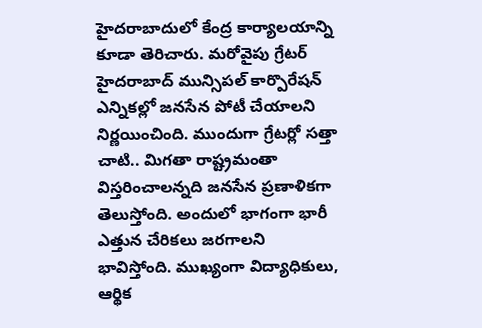హైదరాబాదులో కేంద్ర కార్యాలయాన్ని కూడా తెరిచారు. మరోవైపు గ్రేటర్ హైదరాబాద్ మున్సిపల్ కార్పొరేషన్ ఎన్నికల్లో జనసేన పోటీ చేయాలని నిర్ణయించింది. ముందుగా గ్రేటర్లో సత్తా చాటి.. మిగతా రాష్ట్రమంతా విస్తరించాలన్నది జనసేన ప్రణాళికగా తెలుస్తోంది. అందులో భాగంగా భారీ ఎత్తున చేరికలు జరగాలని భావిస్తోంది. ముఖ్యంగా విద్యాధికులు, ఆర్థిక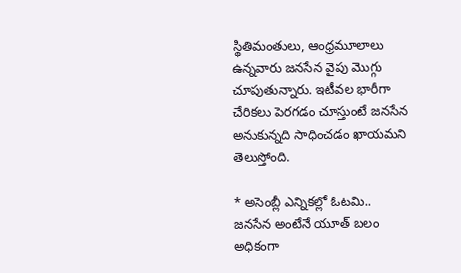స్థితిమంతులు, ఆంధ్రమూలాలు ఉన్నవారు జనసేన వైపు మొగ్గు చూపుతున్నారు. ఇటీవల భారీగా చేరికలు పెరగడం చూస్తుంటే జనసేన అనుకున్నది సాధించడం ఖాయమని తెలుస్తోంది.

* అసెంబ్లీ ఎన్నికల్లో ఓటమి..
జనసేన అంటేనే యూత్ బలం అధికంగా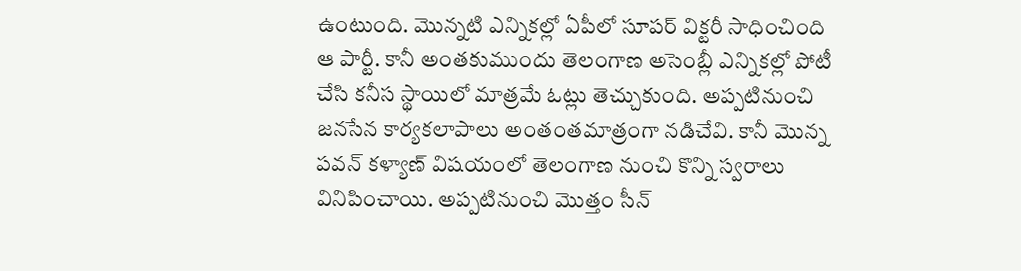ఉంటుంది. మొన్నటి ఎన్నికల్లో ఏపీలో సూపర్ విక్టరీ సాధించింది ఆ పార్టీ. కానీ అంతకుముందు తెలంగాణ అసెంబ్లీ ఎన్నికల్లో పోటీ చేసి కనీస స్థాయిలో మాత్రమే ఓట్లు తెచ్చుకుంది. అప్పటినుంచి జనసేన కార్యకలాపాలు అంతంతమాత్రంగా నడిచేవి. కానీ మొన్న పవన్ కళ్యాణ్ విషయంలో తెలంగాణ నుంచి కొన్ని స్వరాలు వినిపించాయి. అప్పటినుంచి మొత్తం సీన్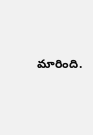మారింది.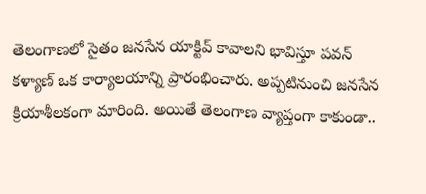తెలంగాణలో సైతం జనసేన యాక్టివ్ కావాలని భావిస్తూ పవన్ కళ్యాణ్ ఒక కార్యాలయాన్ని ప్రారంభించారు. అప్పటినుంచి జనసేన క్రియాశీలకంగా మారింది. అయితే తెలంగాణ వ్యాప్తంగా కాకుండా..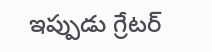ఇప్పుడు గ్రేటర్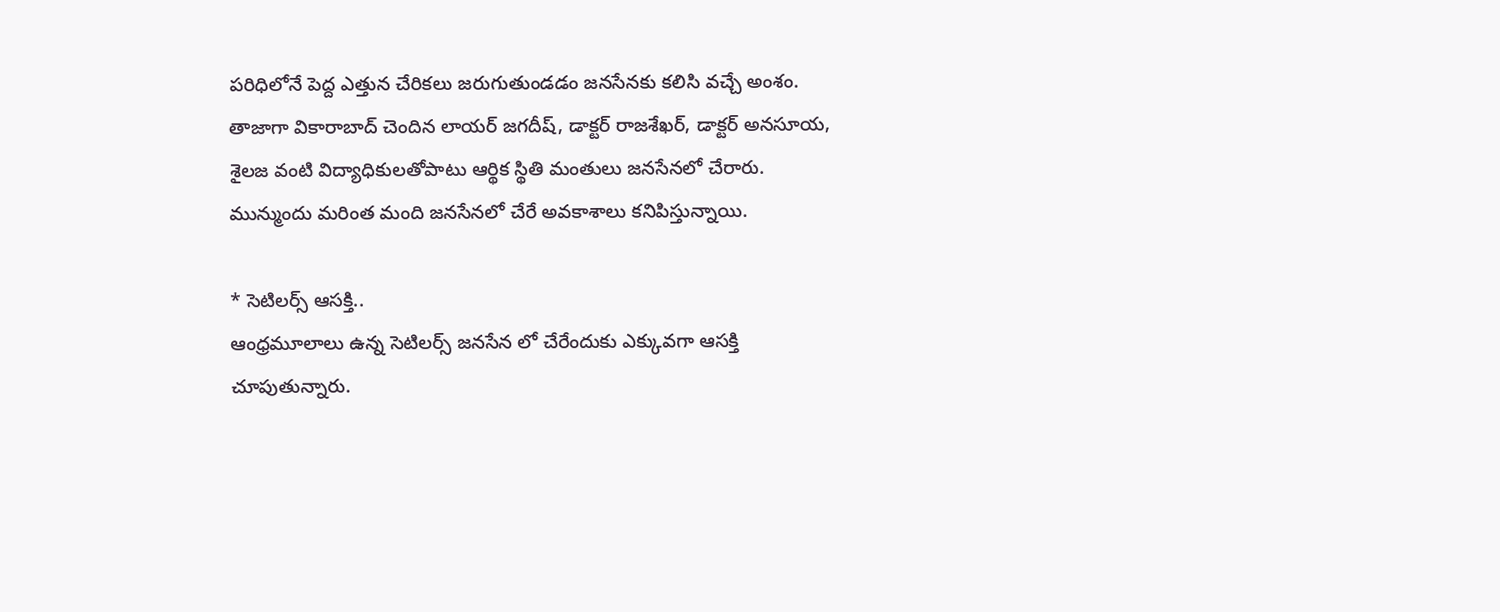పరిధిలోనే పెద్ద ఎత్తున చేరికలు జరుగుతుండడం జనసేనకు కలిసి వచ్చే అంశం.
తాజాగా వికారాబాద్ చెందిన లాయర్ జగదీష్, డాక్టర్ రాజశేఖర్, డాక్టర్ అనసూయ, శైలజ వంటి విద్యాధికులతోపాటు ఆర్థిక స్థితి మంతులు జనసేనలో చేరారు. మున్ముందు మరింత మంది జనసేనలో చేరే అవకాశాలు కనిపిస్తున్నాయి.

* సెటిలర్స్ ఆసక్తి..
ఆంధ్రమూలాలు ఉన్న సెటిలర్స్ జనసేన లో చేరేందుకు ఎక్కువగా ఆసక్తి చూపుతున్నారు.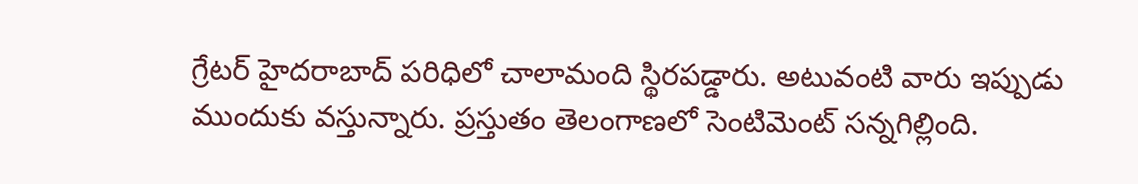గ్రేటర్ హైదరాబాద్ పరిధిలో చాలామంది స్థిరపడ్డారు. అటువంటి వారు ఇప్పుడు ముందుకు వస్తున్నారు. ప్రస్తుతం తెలంగాణలో సెంటిమెంట్ సన్నగిల్లింది.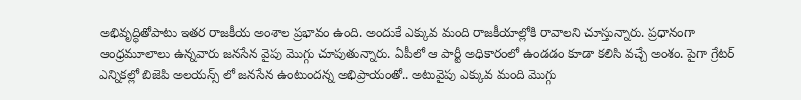అభివృద్ధితోపాటు ఇతర రాజకీయ అంశాల ప్రభావం ఉంది. అందుకే ఎక్కువ మంది రాజకీయాల్లోకి రావాలని చూస్తున్నారు. ప్రధానంగా ఆంధ్రమూలాలు ఉన్నవారు జనసేన వైపు మొగ్గు చూపుతున్నారు. ఏపీలో ఆ పార్టీ అధికారంలో ఉండడం కూడా కలిసి వచ్చే అంశం. పైగా గ్రేటర్ ఎన్నికల్లో బిజెపి అలయన్స్ లో జనసేన ఉంటుందన్న అభిప్రాయంతో.. అటువైపు ఎక్కువ మంది మొగ్గు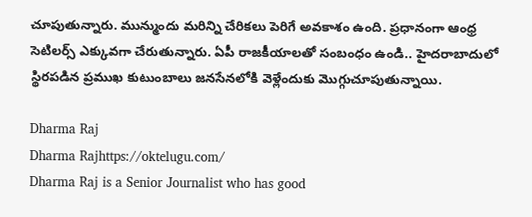చూపుతున్నారు. మున్ముందు మరిన్ని చేరికలు పెరిగే అవకాశం ఉంది. ప్రధానంగా ఆంధ్ర సెటిలర్స్ ఎక్కువగా చేరుతున్నారు. ఏపీ రాజకీయాలతో సంబంధం ఉండి.. హైదరాబాదులో స్థిరపడిన ప్రముఖ కుటుంబాలు జనసేనలోకి వెళ్లేందుకు మొగ్గుచూపుతున్నాయి.

Dharma Raj
Dharma Rajhttps://oktelugu.com/
Dharma Raj is a Senior Journalist who has good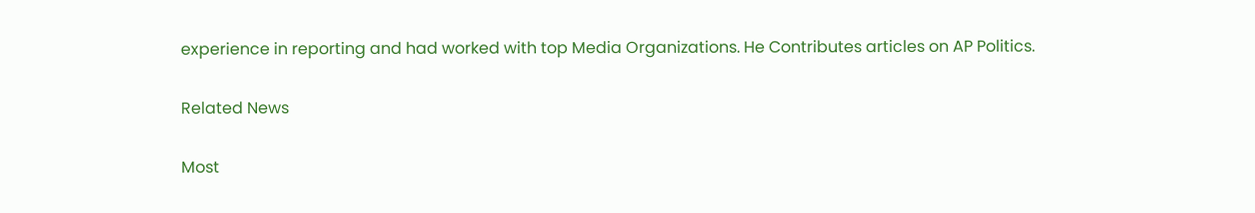experience in reporting and had worked with top Media Organizations. He Contributes articles on AP Politics.

Related News

Most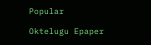Popular

Oktelugu Epaper